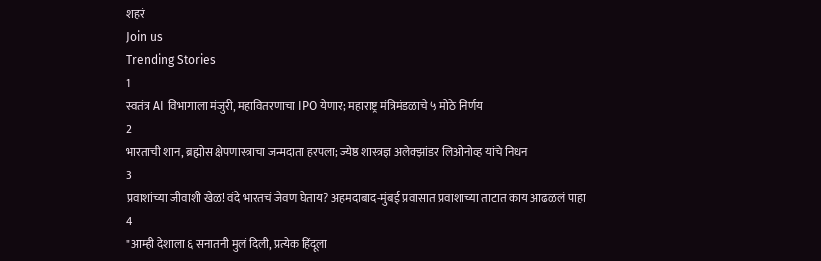शहरं
Join us
Trending Stories
1
स्वतंत्र AI विभागाला मंजुरी, महावितरणाचा IPO येणार; महाराष्ट्र मंत्रिमंडळाचे ५ मोठे निर्णय
2
भारताची शान, ब्रह्मोस क्षेपणास्त्राचा जन्मदाता हरपला; ज्येष्ठ शास्त्रज्ञ अलेक्झांडर लिओनोव्ह यांचे निधन
3
प्रवाशांच्या जीवाशी खेळ! वंदे भारतचं जेवण घेताय? अहमदाबाद-मुंबई प्रवासात प्रवाशाच्या ताटात काय आढळलं पाहा
4
"आम्ही देशाला ६ सनातनी मुलं दिली, प्रत्येक हिंदूला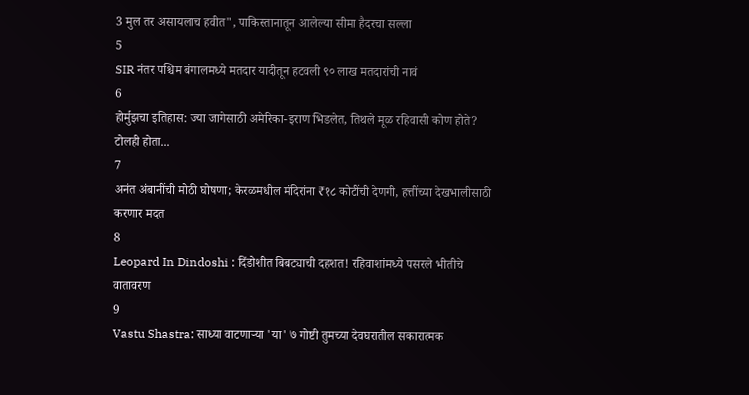3 मुल तर असायलाच हवीत", पाकिस्तानातून आलेल्या सीमा हैदरचा सल्ला
5
SIR नंतर पश्चिम बंगालमध्ये मतदार यादीतून हटवली ९० लाख मतदारांची नावं
6
होर्मुझचा इतिहास: ज्या जागेसाठी अमेरिका-इराण भिडलेत, तिथले मूळ रहिवासी कोण होते? टोलही होता...
7
अनंत अंबानींची मोठी घोषणा; केरळमधील मंदिरांना ₹१८ कोटींची देणगी, हत्तींच्या देखभालीसाठी करणार मदत
8
Leopard In Dindoshi : दिंडोशीत बिबट्याची दहशत! रहिवाशांमध्ये पसरले भीतीचे वातावरण
9
Vastu Shastra: साध्या वाटणाऱ्या 'या' ७ गोष्टी तुमच्या देवघरातील सकारात्मक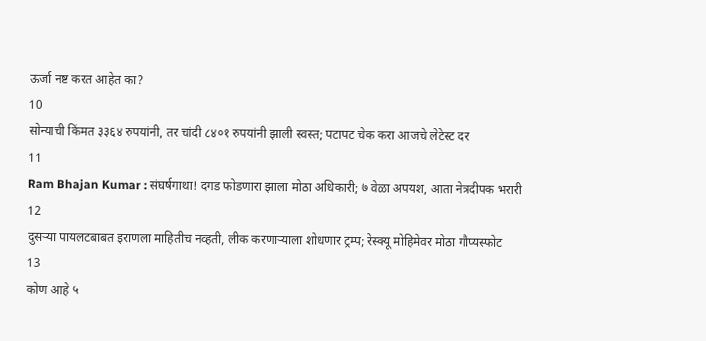ऊर्जा नष्ट करत आहेत का?
10
सोन्याची किंमत ३३६४ रुपयांनी, तर चांदी ८४०१ रुपयांनी झाली स्वस्त; पटापट चेक करा आजचे लेटेस्ट दर
11
Ram Bhajan Kumar : संघर्षगाथा! दगड फोडणारा झाला मोठा अधिकारी; ७ वेळा अपयश, आता नेत्रदीपक भरारी
12
दुसऱ्या पायलटबाबत इराणला माहितीच नव्हती, लीक करणाऱ्याला शोधणार ट्रम्प; रेस्क्यू मोहिमेवर मोठा गौप्यस्फोट
13
कोण आहे ५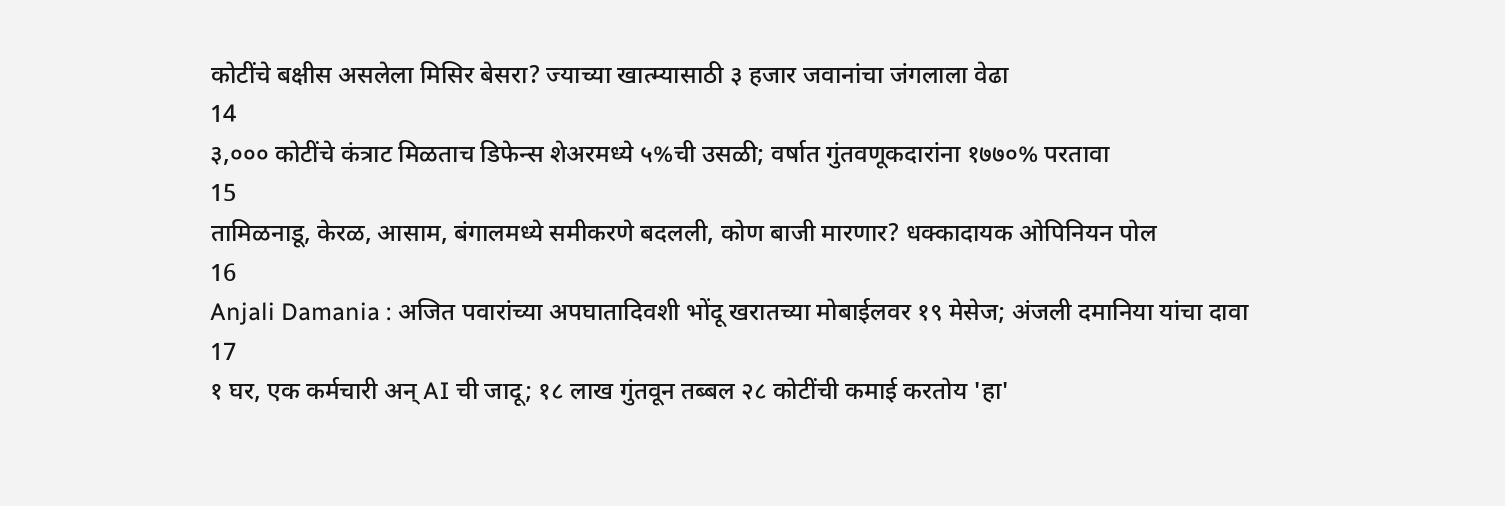कोटींचे बक्षीस असलेला मिसिर बेसरा? ज्याच्या खात्म्यासाठी ३ हजार जवानांचा जंगलाला वेढा
14
३,००० कोटींचे कंत्राट मिळताच डिफेन्स शेअरमध्ये ५%ची उसळी; वर्षात गुंतवणूकदारांना १७७०% परतावा
15
तामिळनाडू, केरळ, आसाम, बंगालमध्ये समीकरणे बदलली, कोण बाजी मारणार? धक्कादायक ओपिनियन पोल
16
Anjali Damania : अजित पवारांच्या अपघातादिवशी भोंदू खरातच्या मोबाईलवर १९ मेसेज; अंजली दमानिया यांचा दावा
17
१ घर, एक कर्मचारी अन् AI ची जादू; १८ लाख गुंतवून तब्बल २८ कोटींची कमाई करतोय 'हा'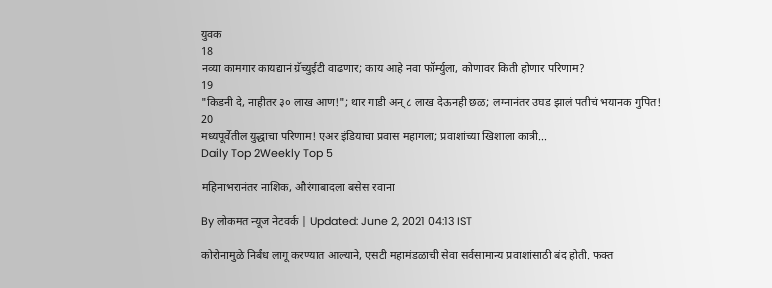युवक
18
नव्या कामगार कायद्यानं ग्रॅच्युईटी वाढणार; काय आहे नवा फॉर्म्युला, कोणावर किती होणार परिणाम?
19
"किडनी दे, नाहीतर ३० लाख आण!"; थार गाडी अन् ८ लाख देऊनही छळ; लग्नानंतर उघड झालं पतीचं भयानक गुपित!
20
मध्यपूर्वेतील युद्धाचा परिणाम! एअर इंडियाचा प्रवास महागला; प्रवाशांच्या खिशाला कात्री...
Daily Top 2Weekly Top 5

महिनाभरानंतर नाशिक, औरंगाबादला बसेस रवाना

By लोकमत न्यूज नेटवर्क | Updated: June 2, 2021 04:13 IST

कोरोनामुळे निर्बंध लागू करण्यात आल्याने, एसटी महामंडळाची सेवा सर्वसामान्य प्रवाशांसाठी बंद होती. फक्त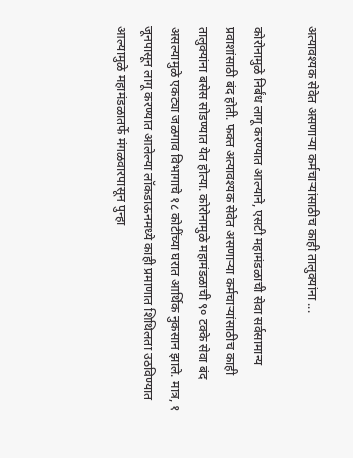अत्यावश्यक सेवेत असणाऱ्या कर्मचाऱ्यांसाठीच काही तालुक्यांना ...

कोरोनामुळे निर्बंध लागू करण्यात आल्याने, एसटी महामंडळाची सेवा सर्वसामान्य प्रवाशांसाठी बंद होती. फक्त अत्यावश्यक सेवेत असणाऱ्या कर्मचाऱ्यांसाठीच काही तालुक्यांना बसेस सोडण्यात येत होत्या. कोरोनामुळे महामंडळाची ९० टक्के सेवा बंद असल्यामुळे एकट्या जळगाव विभागाचे १८ कोटींच्या घरात आर्थिक नुकसान झाले. मात्र, १ जूनपासून लागू करण्यात आलेल्या लॉकडाऊनमध्ये काही प्रमाणात शिथिलता उठविण्यात आल्यामुळे महामंडळातर्फे मंगळवारपासून पुन्हा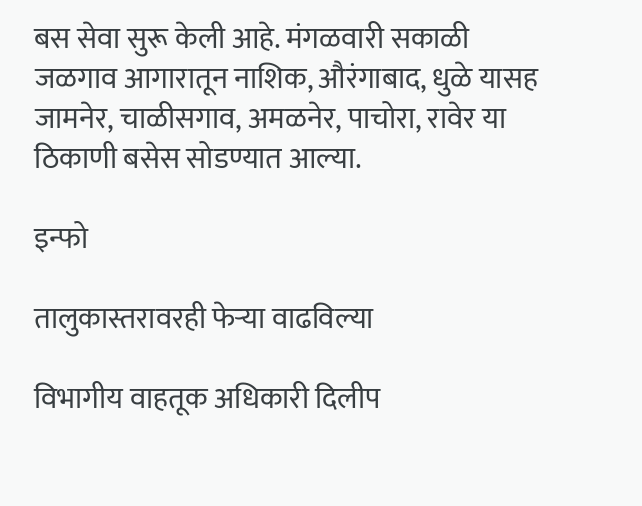बस सेवा सुरू केली आहे. मंगळवारी सकाळी जळगाव आगारातून नाशिक, औरंगाबाद, धुळे यासह जामनेर, चाळीसगाव, अमळनेर, पाचोरा, रावेर या ठिकाणी बसेस सोडण्यात आल्या.

इन्फो

तालुकास्तरावरही फेऱ्या वाढविल्या

विभागीय वाहतूक अधिकारी दिलीप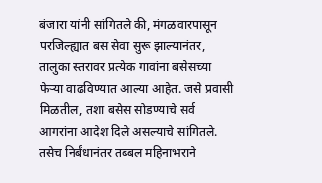बंजारा यांनी सांगितले की, मंगळवारपासून परजिल्ह्यात बस सेवा सुरू झाल्यानंतर, तालुका स्तरावर प्रत्येक गावांना बसेसच्या फेऱ्या वाढविण्यात आल्या आहेत. जसे प्रवासी मिळतील, तशा बसेस सोडण्याचे सर्व आगरांना आदेश दिले असल्याचे सांगितले. तसेच निर्बंधानंतर तब्बल महिनाभराने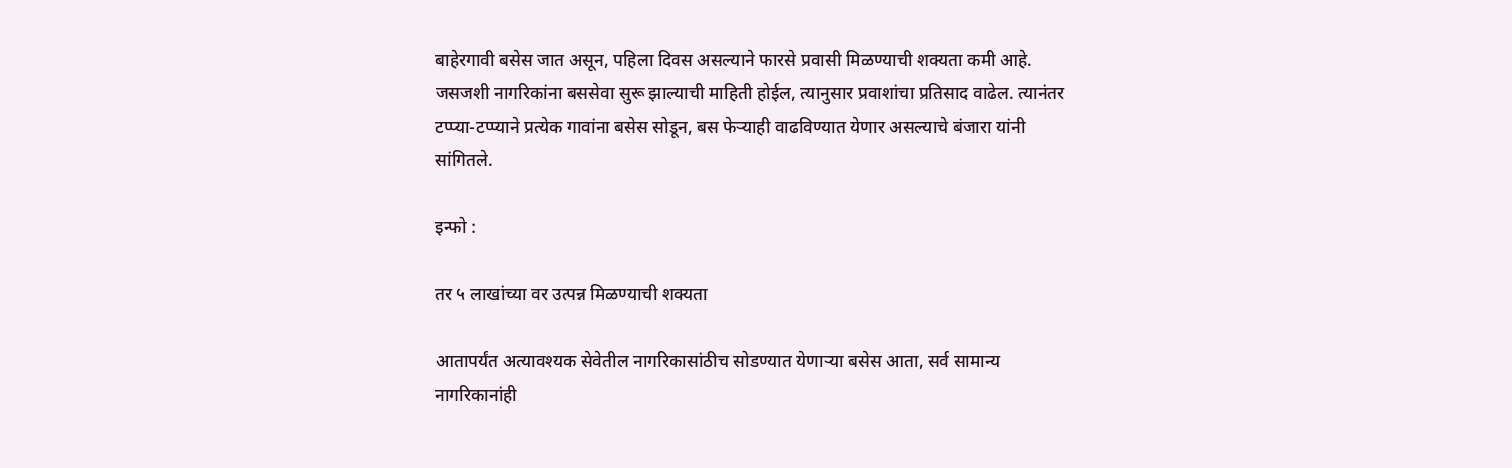बाहेरगावी बसेस जात असून, पहिला दिवस असल्याने फारसे प्रवासी मिळण्याची शक्यता कमी आहे. जसजशी नागरिकांना बससेवा सुरू झाल्याची माहिती होईल, त्यानुसार प्रवाशांचा प्रतिसाद वाढेल. त्यानंतर टप्प्या-टप्प्याने प्रत्येक गावांना बसेस सोडून, बस फेऱ्याही वाढविण्यात येणार असल्याचे बंजारा यांनी सांगितले.

इन्फो :

तर ५ लाखांच्या वर उत्पन्न मिळण्याची शक्यता

आतापर्यंत अत्यावश्यक सेवेतील नागरिकासांठीच सोडण्यात येणाऱ्या बसेस आता, सर्व सामान्य नागरिकानांही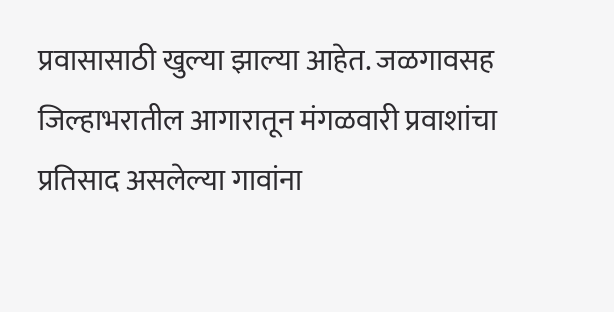प्रवासासाठी खुल्या झाल्या आहेत. जळगावसह जिल्हाभरातील आगारातून मंगळवारी प्रवाशांचा प्रतिसाद असलेल्या गावांना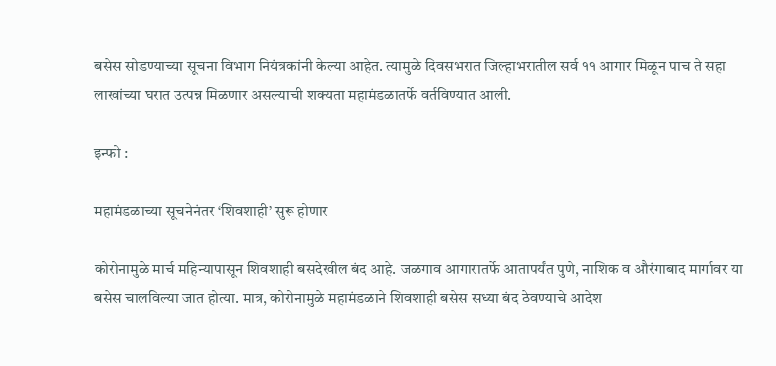बसेस सोडण्याच्या सूचना विभाग नियंत्रकांनी केल्या आहेत. त्यामुळे दिवसभरात जिल्हाभरातील सर्व ११ आगार मिळून पाच ते सहा लाखांच्या घरात उत्पन्न मिळणार असल्याची शक्यता महामंडळातर्फे वर्तविण्यात आली.

इन्फो :

महामंडळाच्या सूचनेनंतर ‘शिवशाही’ सुरू होणार

कोरोनामुळे मार्च महिन्यापासून शिवशाही बसदेखील बंद आहे. जळगाव आगारातर्फे आतापर्यंत पुणे, नाशिक व औरंगाबाद मार्गावर या बसेस चालविल्या जात होत्या. मात्र, कोरोनामुळे महामंडळाने शिवशाही बसेस सध्या बंद ठेवण्याचे आदेश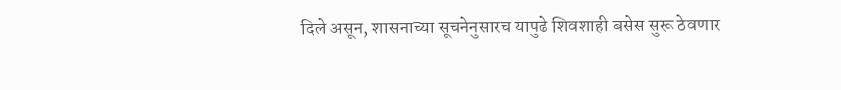दिले असून, शासनाच्या सूचनेनुसारच यापुढे शिवशाही बसेस सुरू ठेवणार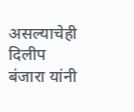असल्याचेही दिलीप बंजारा यांनी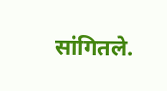सांगितले.